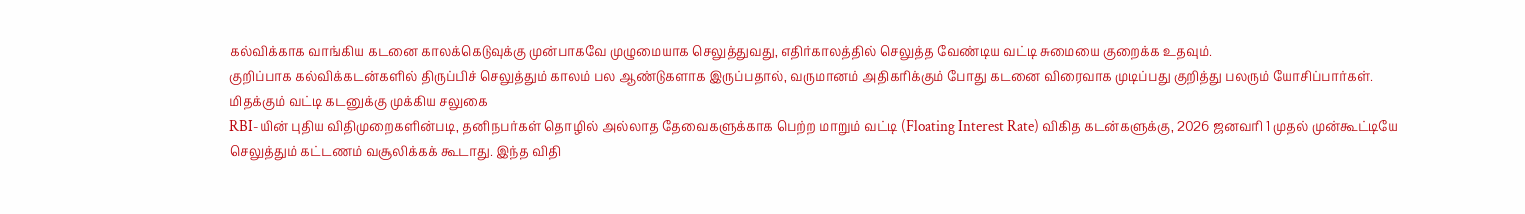கல்விக்காக வாங்கிய கடனை காலக்கெடுவுக்கு முன்பாகவே முழுமையாக செலுத்துவது, எதிர்காலத்தில் செலுத்த வேண்டிய வட்டி சுமையை குறைக்க உதவும்.
குறிப்பாக கல்விக்கடன்களில் திருப்பிச் செலுத்தும் காலம் பல ஆண்டுகளாக இருப்பதால், வருமானம் அதிகரிக்கும் போது கடனை விரைவாக முடிப்பது குறித்து பலரும் யோசிப்பார்கள்.
மிதக்கும் வட்டி கடனுக்கு முக்கிய சலுகை
RBI-யின் புதிய விதிமுறைகளின்படி, தனிநபர்கள் தொழில் அல்லாத தேவைகளுக்காக பெற்ற மாறும் வட்டி (Floating Interest Rate) விகித கடன்களுக்கு, 2026 ஜனவரி 1 முதல் முன்கூட்டியே செலுத்தும் கட்டணம் வசூலிக்கக் கூடாது. இந்த விதி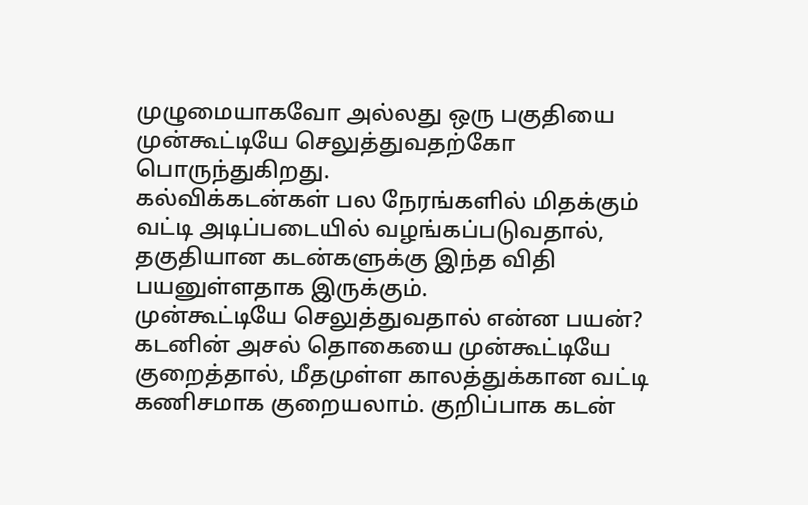முழுமையாகவோ அல்லது ஒரு பகுதியை முன்கூட்டியே செலுத்துவதற்கோ பொருந்துகிறது.
கல்விக்கடன்கள் பல நேரங்களில் மிதக்கும் வட்டி அடிப்படையில் வழங்கப்படுவதால், தகுதியான கடன்களுக்கு இந்த விதி பயனுள்ளதாக இருக்கும்.
முன்கூட்டியே செலுத்துவதால் என்ன பயன்?
கடனின் அசல் தொகையை முன்கூட்டியே குறைத்தால், மீதமுள்ள காலத்துக்கான வட்டி கணிசமாக குறையலாம். குறிப்பாக கடன்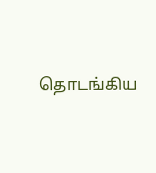தொடங்கிய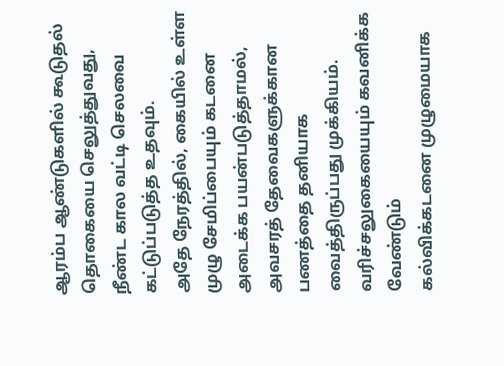ஆரம்ப ஆண்டுகளில் கூடுதல் தொகையை செலுத்துவது, நீண்ட கால வட்டி செலவை கட்டுப்படுத்த உதவும்.
அதே நேரத்தில், கையில் உள்ள முழு சேமிப்பையும் கடனை அடைக்க பயன்படுத்தாமல், அவசரத் தேவைகளுக்கான பணத்தை தனியாக வைத்திருப்பது முக்கியம்.
வரிச்சலுகையையும் கவனிக்க வேண்டும்
கல்விக்கடனை முழுமையாக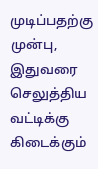முடிப்பதற்கு முன்பு, இதுவரை செலுத்திய வட்டிக்கு கிடைக்கும்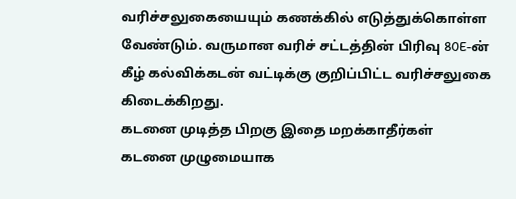வரிச்சலுகையையும் கணக்கில் எடுத்துக்கொள்ள வேண்டும். வருமான வரிச் சட்டத்தின் பிரிவு 80E-ன் கீழ் கல்விக்கடன் வட்டிக்கு குறிப்பிட்ட வரிச்சலுகை கிடைக்கிறது.
கடனை முடித்த பிறகு இதை மறக்காதீர்கள்
கடனை முழுமையாக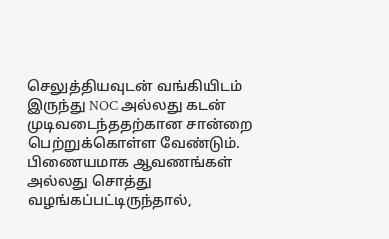செலுத்தியவுடன் வங்கியிடம் இருந்து NOC அல்லது கடன் முடிவடைந்ததற்கான சான்றை பெற்றுக்கொள்ள வேண்டும். பிணையமாக ஆவணங்கள் அல்லது சொத்து வழங்கப்பட்டிருந்தால்,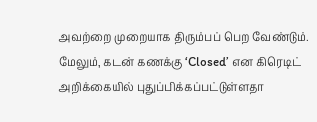அவற்றை முறையாக திரும்பப் பெற வேண்டும்.
மேலும், கடன் கணக்கு ‘Closed’ என கிரெடிட் அறிக்கையில் புதுப்பிக்கப்பட்டுள்ளதா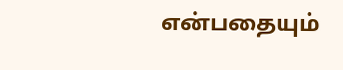என்பதையும்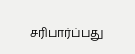சரிபார்ப்பது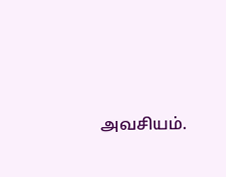அவசியம்.